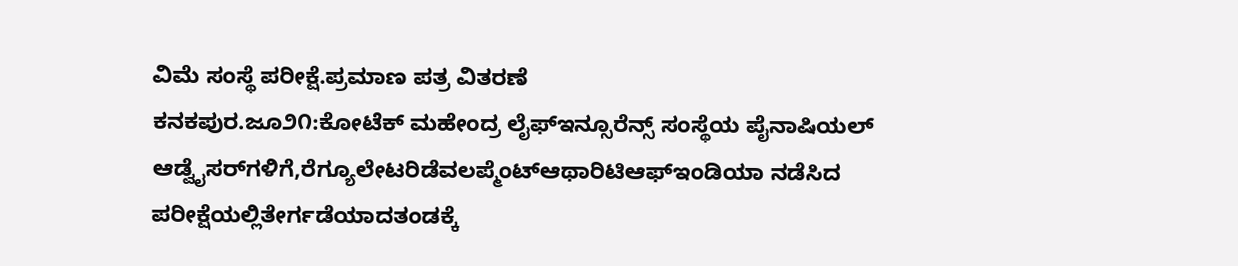ವಿಮೆ ಸಂಸ್ಥೆ ಪರೀಕ್ಷೆ.ಪ್ರಮಾಣ ಪತ್ರ ವಿತರಣೆ
ಕನಕಪುರ.ಜೂ೨೧:ಕೋಟೆಕ್ ಮಹೇಂದ್ರ ಲೈಫ್‌ಇನ್ಸೂರೆನ್ಸ್ ಸಂಸ್ಥೆಯ ಪೈನಾಷಿಯಲ್ ಆಡ್ವೈಸರ್‌ಗಳಿಗೆ,ರೆಗ್ಯೂಲೇಟರಿಡೆವಲಪ್ಮೆಂಟ್‌ಆಥಾರಿಟಿಆಫ್‌ಇಂಡಿಯಾ ನಡೆಸಿದ ಪರೀಕ್ಷೆಯಲ್ಲಿತೇರ್ಗಡೆಯಾದತಂಡಕ್ಕೆ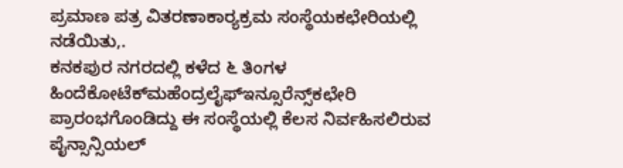ಪ್ರಮಾಣ ಪತ್ರ ವಿತರಣಾಕಾರ್‍ಯಕ್ರಮ ಸಂಸ್ಥೆಯಕಛೇರಿಯಲ್ಲಿ ನಡೆಯಿತು,.
ಕನಕಪುರ ನಗರದಲ್ಲಿ ಕಳೆದ ೬ ತಿಂಗಳ ಹಿಂದೆಕೋಟೆಕ್‌ಮಹೆಂದ್ರಲೈಫ್‌ಇನ್ಸೂರೆನ್ಸ್‌ಕಛೇರಿ ಪ್ರಾರಂಭಗೊಂಡಿದ್ದು ಈ ಸಂಸ್ಥೆಯಲ್ಲಿ ಕೆಲಸ ನಿರ್ವಹಿಸಲಿರುವ ಪೈನ್ಸಾನ್ಸಿಯಲ್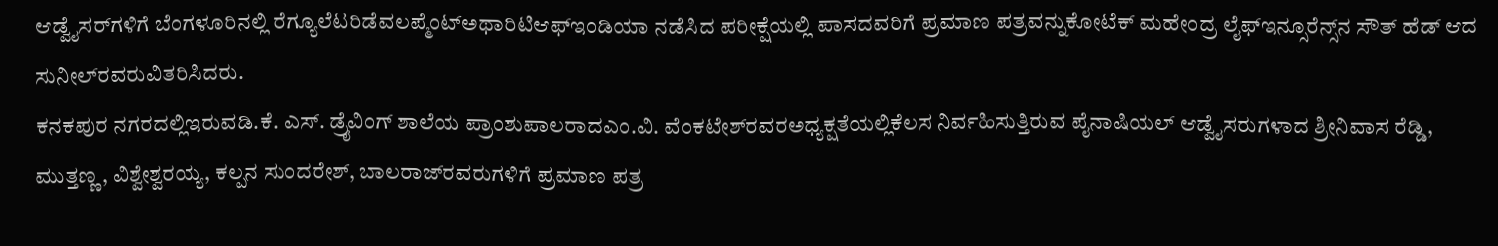ಆಡ್ವೈಸರ್‌ಗಳಿಗೆ ಬೆಂಗಳೂರಿನಲ್ಲಿ ರೆಗ್ಯೂಲೆಟರಿಡೆವಲಪ್ಮೆಂಟ್‌ಅಥಾರಿಟಿಆಫ್‌ಇಂಡಿಯಾ ನಡೆಸಿದ ಪರೀಕ್ಷೆಯಲ್ಲಿ ಪಾಸದವರಿಗೆ ಪ್ರಮಾಣ ಪತ್ರವನ್ನುಕೋಟೆಕ್ ಮಹೇಂದ್ರ ಲೈಫ್‌ಇನ್ಸೂರೆನ್ಸ್‌ನ ಸೌತ್ ಹೆಡ್ ಆದ ಸುನೀಲ್‌ರವರುವಿತರಿಸಿದರು.
ಕನಕಪುರ ನಗರದಲ್ಲಿಇರುವಡಿ.ಕೆ. ಎಸ್. ಡ್ರೈವಿಂಗ್ ಶಾಲೆಯ ಪ್ರಾಂಶುಪಾಲರಾದಎಂ.ವಿ. ವೆಂಕಟೇಶ್‌ರವರಅಧ್ಯಕ್ಷತೆಯಲ್ಲಿಕೆಲಸ ನಿರ್ವಹಿಸುತ್ತಿರುವ ಪೈನಾಷಿಯಲ್ ಆಡ್ವೈಸರುಗಳಾದ ಶ್ರೀನಿವಾಸ ರೆಡ್ಡಿ, ಮುತ್ತಣ್ಣ, ವಿಶ್ವೇಶ್ವರಯ್ಯ, ಕಲ್ಪನ ಸುಂದರೇಶ್, ಬಾಲರಾಜ್‌ರವರುಗಳಿಗೆ ಪ್ರಮಾಣ ಪತ್ರ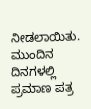ನೀಡಲಾಯಿತು.
ಮುಂದಿನ ದಿನಗಳಲ್ಲಿ ಪ್ರಮಾಣ ಪತ್ರ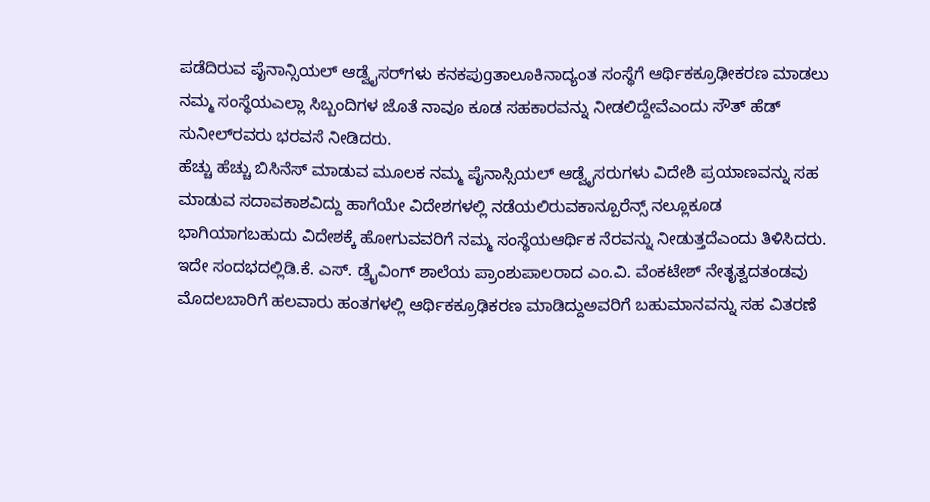ಪಡೆದಿರುವ ಪೈನಾನ್ಸಿಯಲ್ ಆಡ್ವೈಸರ್‌ಗಳು ಕನಕಪುgತಾಲೂಕಿನಾದ್ಯಂತ ಸಂಸ್ಥೆಗೆ ಆರ್ಥಿಕಕ್ರೂಢೀಕರಣ ಮಾಡಲು ನಮ್ಮ ಸಂಸ್ಥೆಯಎಲ್ಲಾ ಸಿಬ್ಬಂದಿಗಳ ಜೊತೆ ನಾವೂ ಕೂಡ ಸಹಕಾರವನ್ನು ನೀಡಲಿದ್ದೇವೆಎಂದು ಸೌತ್ ಹೆಡ್ ಸುನೀಲ್‌ರವರು ಭರವಸೆ ನೀಡಿದರು.
ಹೆಚ್ಚು ಹೆಚ್ಚು ಬಿಸಿನೆಸ್ ಮಾಡುವ ಮೂಲಕ ನಮ್ಮ ಪೈನಾಸ್ಸಿಯಲ್ ಆಡ್ವೈಸರುಗಳು ವಿದೇಶಿ ಪ್ರಯಾಣವನ್ನು ಸಹ ಮಾಡುವ ಸದಾವಕಾಶವಿದ್ದು ಹಾಗೆಯೇ ವಿದೇಶಗಳಲ್ಲಿ ನಡೆಯಲಿರುವಕಾನ್ಪೂರೆನ್ಸ್ ನಲ್ಲೂಕೂಡ ಭಾಗಿಯಾಗಬಹುದು ವಿದೇಶಕ್ಕೆ ಹೋಗುವವರಿಗೆ ನಮ್ಮ ಸಂಸ್ಥೆಯಆರ್ಥಿಕ ನೆರವನ್ನು ನೀಡುತ್ತದೆಎಂದು ತಿಳಿಸಿದರು.
ಇದೇ ಸಂದಭದಲ್ಲಿಡಿ.ಕೆ. ಎಸ್. ಡ್ರೈವಿಂಗ್ ಶಾಲೆಯ ಪ್ರಾಂಶುಪಾಲರಾದ ಎಂ.ವಿ. ವೆಂಕಟೇಶ್ ನೇತೃತ್ವದತಂಡವು ಮೊದಲಬಾರಿಗೆ ಹಲವಾರು ಹಂತಗಳಲ್ಲಿ ಆರ್ಥಿಕಕ್ರೂಢಿಕರಣ ಮಾಡಿದ್ದುಅವರಿಗೆ ಬಹುಮಾನವನ್ನು ಸಹ ವಿತರಣೆ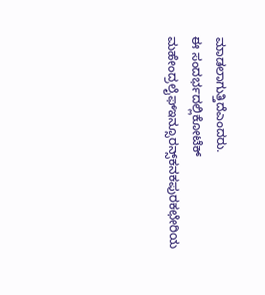ಮಾಡಲಾಗುತ್ತಿದೆಎಂದರು.
ಈ ಸಂದರ್ಭದಲ್ಲಿಕೋಟೆಕ್ ಮಹೇಂದ್ರಲೈಫ್‌ಇನ್ಸೂರನ್ಸ್‌ಕನಕಪುರಕಛೇರಿಯ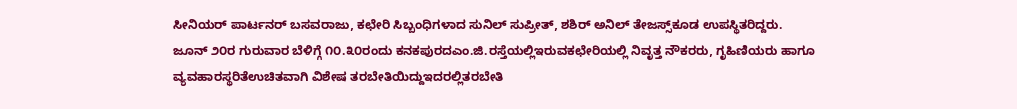ಸೀನಿಯರ್ ಪಾರ್ಟನರ್ ಬಸವರಾಜು, ಕಛೇರಿ ಸಿಬ್ಬಂಧಿಗಳಾದ ಸುನಿಲ್ ಸುಪ್ರೀತ್, ಶಶಿರ್ ಅನಿಲ್ ತೇಜಸ್ಸ್‌ಕೂಡ ಉಪಸ್ಥಿತರಿದ್ದರು.
ಜೂನ್ ೨೦ರ ಗುರುವಾರ ಬೆಳಿಗ್ಗೆ ೧೦.೩೦ರಂದು ಕನಕಪುರದಎಂ.ಜಿ.ರಸ್ತೆಯಲ್ಲಿಇರುವಕಛೇರಿಯಲ್ಲಿ ನಿವೃತ್ತ ನೌಕರರು, ಗೃಹಿಣಿಯರು ಹಾಗೂ ವ್ಯವಹಾರಸ್ಥರಿತೆಉಚಿತವಾಗಿ ವಿಶೇಷ ತರಬೇತಿಯಿದ್ದುಇದರಲ್ಲಿತರಬೇತಿ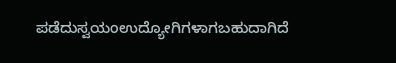ಪಡೆದುಸ್ವಯಂಉದ್ಯೋಗಿಗಳಾಗಬಹುದಾಗಿದೆ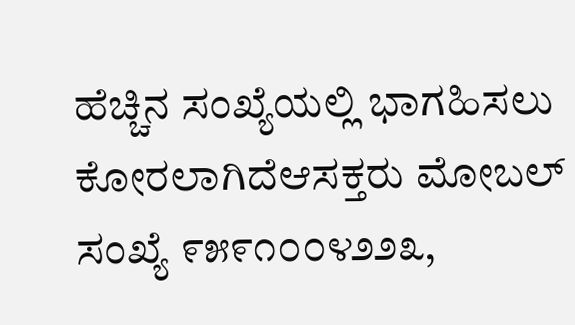ಹೆಚ್ಚಿನ ಸಂಖ್ಯೆಯಲ್ಲಿ ಭಾಗಹಿಸಲು ಕೋರಲಾಗಿದೆಆಸಕ್ತರು ಮೋಬಲ್ ಸಂಖ್ಯೆ ೯೫೯೧೦೦೪೨೨೩,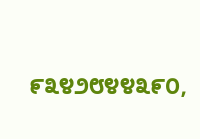೯೩೪೨೮೪೪೩೯೦,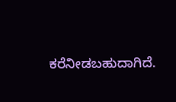ಕರೆನೀಡಬಹುದಾಗಿದೆ.